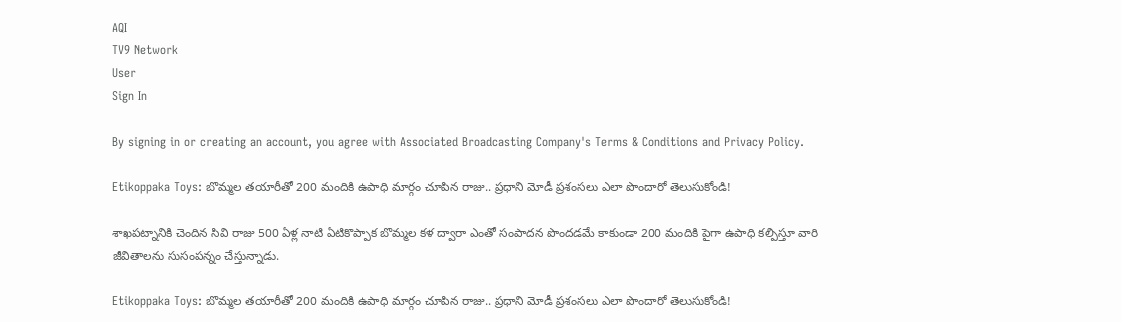AQI
TV9 Network
User
Sign In

By signing in or creating an account, you agree with Associated Broadcasting Company's Terms & Conditions and Privacy Policy.

Etikoppaka Toys: బొమ్మల తయారీతో 200 మందికి ఉపాధి మార్గం చూపిన రాజు.. ప్రధాని మోడీ ప్రశంసలు ఎలా పొందారో తెలుసుకోండి!

శాఖపట్నానికి చెందిన సివి రాజు 500 ఏళ్ల నాటి ఏటికొప్పాక బొమ్మల కళ ద్వారా ఎంతో సంపాదన పొందడమే కాకుండా 200 మందికి పైగా ఉపాధి కల్పిస్తూ వారి జీవితాలను సుసంపన్నం చేస్తున్నాడు.

Etikoppaka Toys: బొమ్మల తయారీతో 200 మందికి ఉపాధి మార్గం చూపిన రాజు.. ప్రధాని మోడీ ప్రశంసలు ఎలా పొందారో తెలుసుకోండి!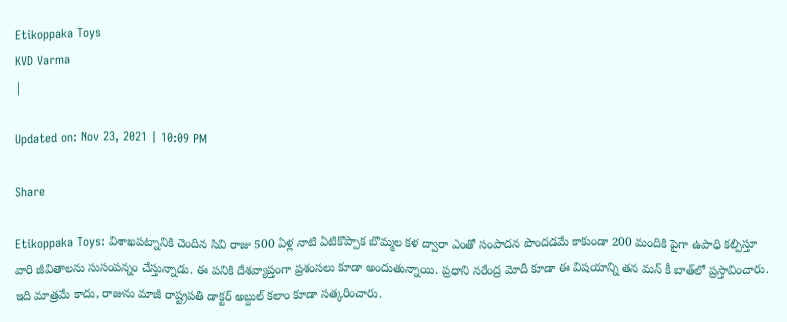Etikoppaka Toys
KVD Varma
|

Updated on: Nov 23, 2021 | 10:09 PM

Share

Etikoppaka Toys: విశాఖపట్నానికి చెందిన సివి రాజు 500 ఏళ్ల నాటి ఏటికొప్పాక బొమ్మల కళ ద్వారా ఎంతో సంపాదన పొందడమే కాకుండా 200 మందికి పైగా ఉపాధి కల్పిస్తూ వారి జీవితాలను సుసంపన్నం చేస్తున్నాడు. ఈ పనికి దేశవ్యాప్తంగా ప్రశంసలు కూడా అందుతున్నాయి. ప్రధాని నరేంద్ర మోదీ కూడా ఈ విషయాన్ని తన మన్ కీ బాత్‌లో ప్రస్తావించారు. ఇది మాత్రమే కాదు, రాజును మాజీ రాష్ట్రపతి డాక్టర్ అబ్దుల్ కలాం కూడా సత్కరించారు.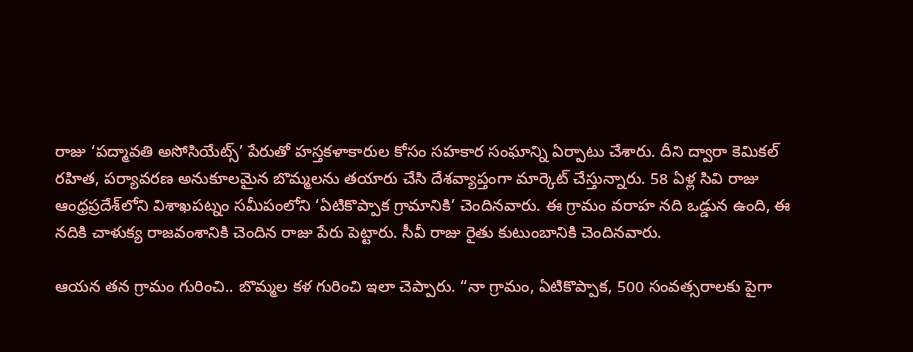రాజు ‘పద్మావతి అసోసియేట్స్‌’ పేరుతో హస్తకళాకారుల కోసం సహకార సంఘాన్ని ఏర్పాటు చేశారు. దీని ద్వారా కెమికల్ రహిత, పర్యావరణ అనుకూలమైన బొమ్మలను తయారు చేసి దేశవ్యాప్తంగా మార్కెట్ చేస్తున్నారు. 58 ఏళ్ల సివి రాజు ఆంధ్రప్రదేశ్‌లోని విశాఖపట్నం సమీపంలోని ‘ఏటికొప్పాక గ్రామానికి’ చెందినవారు. ఈ గ్రామం వరాహ నది ఒడ్డున ఉంది, ఈ నదికి చాళుక్య రాజవంశానికి చెందిన రాజు పేరు పెట్టారు. సీవీ రాజు రైతు కుటుంబానికి చెందినవారు.

ఆయన తన గ్రామం గురించి.. బొమ్మల కళ గురించి ఇలా చెప్పారు. “నా గ్రామం, ఏటికొప్పాక, 500 సంవత్సరాలకు పైగా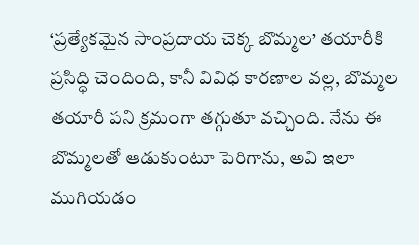‘ప్రత్యేకమైన సాంప్రదాయ చెక్క బొమ్మల’ తయారీకి ప్రసిద్ధి చెందింది, కానీ వివిధ కారణాల వల్ల, బొమ్మల తయారీ పని క్రమంగా తగ్గుతూ వచ్చింది. నేను ఈ బొమ్మలతో ఆడుకుంటూ పెరిగాను, అవి ఇలా ముగియడం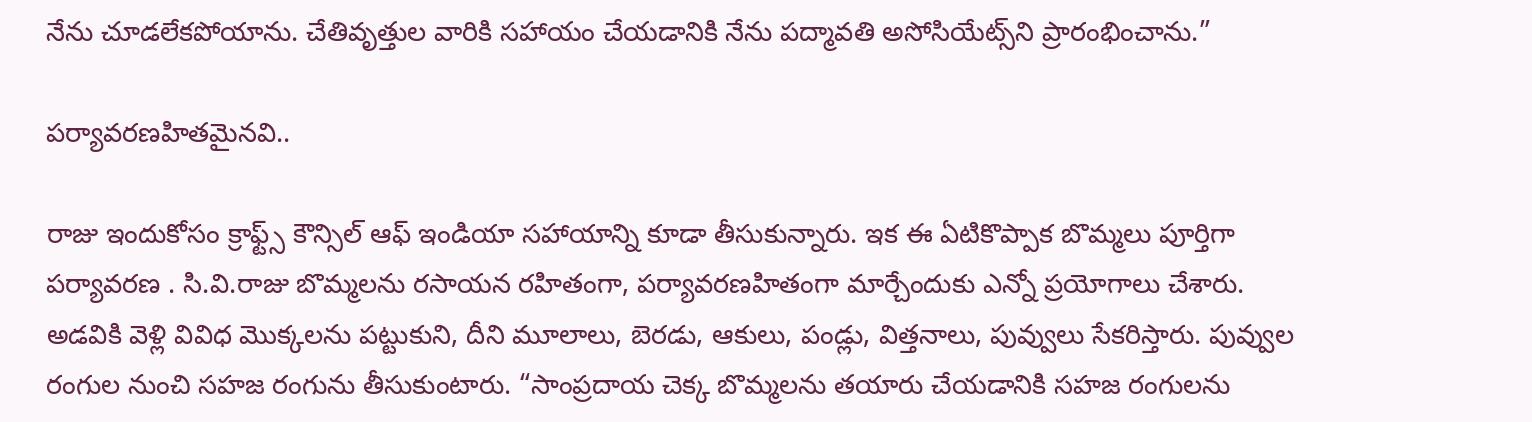నేను చూడలేకపోయాను. చేతివృత్తుల వారికి సహాయం చేయడానికి నేను పద్మావతి అసోసియేట్స్‌ని ప్రారంభించాను.”

పర్యావరణహితమైనవి..

రాజు ఇందుకోసం క్రాఫ్ట్స్ కౌన్సిల్ ఆఫ్ ఇండియా సహాయాన్ని కూడా తీసుకున్నారు. ఇక ఈ ఏటికొప్పాక బొమ్మలు పూర్తిగా పర్యావరణ . సి.వి.రాజు బొమ్మలను రసాయన రహితంగా, పర్యావరణహితంగా మార్చేందుకు ఎన్నో ప్రయోగాలు చేశారు. అడవికి వెళ్లి వివిధ మొక్కలను పట్టుకుని, దీని మూలాలు, బెరడు, ఆకులు, పండ్లు, విత్తనాలు, పువ్వులు సేకరిస్తారు. పువ్వుల రంగుల నుంచి సహజ రంగును తీసుకుంటారు. “సాంప్రదాయ చెక్క బొమ్మలను తయారు చేయడానికి సహజ రంగులను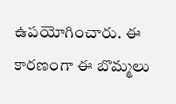ఉపయోగించారు. ఈ కారణంగా ఈ బొమ్మలు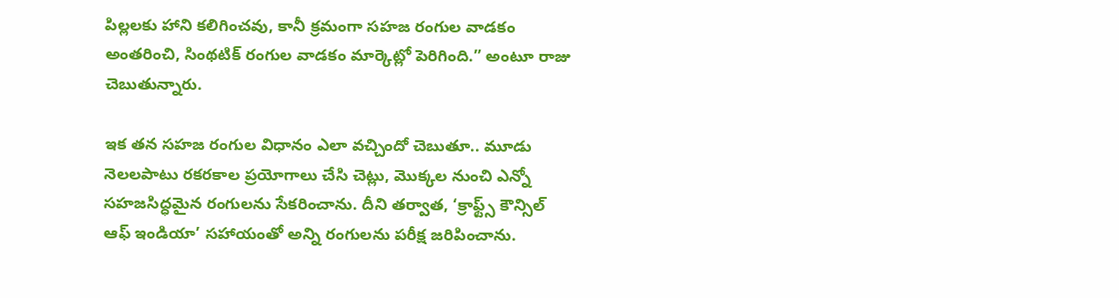పిల్లలకు హాని కలిగించవు, కానీ క్రమంగా సహజ రంగుల వాడకం అంతరించి, సింథటిక్ రంగుల వాడకం మార్కెట్లో పెరిగింది.” అంటూ రాజు చెబుతున్నారు.

ఇక తన సహజ రంగుల విధానం ఎలా వచ్చిందో చెబుతూ.. మూడు నెలలపాటు రకరకాల ప్రయోగాలు చేసి చెట్లు, మొక్కల నుంచి ఎన్నో సహజసిద్ధమైన రంగులను సేకరించాను. దీని తర్వాత, ‘క్రాఫ్ట్స్ కౌన్సిల్ ఆఫ్ ఇండియా’ సహాయంతో అన్ని రంగులను పరీక్ష జరిపించాను.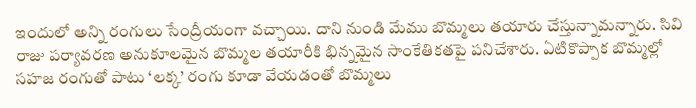ఇందులో అన్ని రంగులు సేంద్రీయంగా వచ్చాయి. దాని నుండి మేము బొమ్మలు తయారు చేస్తున్నామన్నారు. సివి రాజు పర్యావరణ అనుకూలమైన బొమ్మల తయారీకి భిన్నమైన సాంకేతికతపై పనిచేశారు. ఏటికొప్పాక బొమ్మల్లో సహజ రంగుతో పాటు ‘లక్క’ రంగు కూడా వేయడంతో బొమ్మలు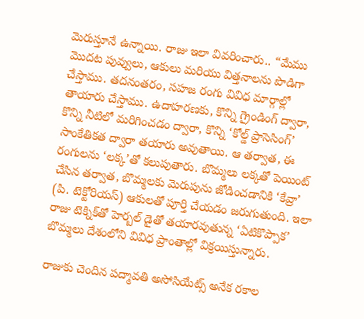మెరుస్తూనే ఉన్నాయి. రాజు ఇలా వివరించారు.. “మేము మొదట పువ్వులు, ఆకులు మరియు విత్తనాలను పొడిగా చేస్తాము. తదనంతరం, సహజ రంగు వివిధ మార్గాల్లో తాయారు చేస్తాము. ఉదాహరణకు, కొన్ని గ్రైండింగ్ ద్వారా, కొన్ని నీటిలో మరిగించడం ద్వారా, కొన్ని ‘కోల్డ్ ప్రాసెసింగ్’ సాంకేతికత ద్వారా తయారు అవుతాయి. ఆ తర్వాత, ఈ రంగులను ‘లక్క’తో కలుపుతారు. బొమ్మలు లక్కతో పెయింట్ చేసిన తర్వాత, బొమ్మలకు మెరుపును జోడించడానికి ‘కేవ్రా’ (పి. టెక్టోరియస్) ఆకులతో పూర్తి చేయడం జరుగుతుంది. ఇలా రాజు టెక్నిక్‌తో హెర్బల్ డైతో తయారవుతున్న ‘ఏటికొప్పాక’ బొమ్మలు దేశంలోని వివిధ ప్రాంతాల్లో విక్రయిస్తున్నారు.

రాజుకు చెందిన పద్మావతి అసోసియేట్స్ అనేక రకాల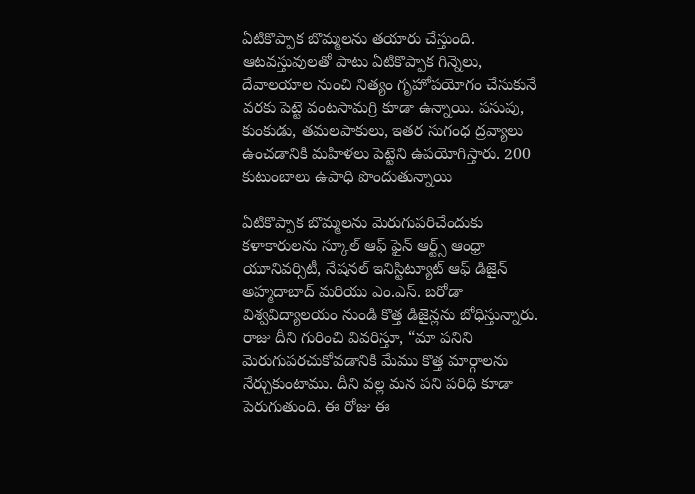ఏటికొప్పాక బొమ్మలను తయారు చేస్తుంది. ఆటవస్తువులతో పాటు ఏటికొప్పాక గిన్నెలు, దేవాలయాల నుంచి నిత్యం గృహోపయోగం చేసుకునే వరకు పెట్టె వంటసామగ్రి కూడా ఉన్నాయి. పసుపు, కుంకుడు, తమలపాకులు, ఇతర సుగంధ ద్రవ్యాలు ఉంచడానికి మహిళలు పెట్టెని ఉపయోగిస్తారు. 200 కుటుంబాలు ఉపాధి పొందుతున్నాయి

ఏటికొప్పాక బొమ్మలను మెరుగుపరిచేందుకు కళాకారులను స్కూల్ ఆఫ్ ఫైన్ ఆర్ట్స్ ఆంధ్రా యూనివర్సిటీ, నేషనల్ ఇనిస్టిట్యూట్ ఆఫ్ డిజైన్ అహ్మదాబాద్ మరియు ఎం.ఎస్. బరోడా విశ్వవిద్యాలయం నుండి కొత్త డిజైన్లను బోధిస్తున్నారు. రాజు దీని గురించి వివరిస్తూ, “మా పనిని మెరుగుపరచుకోవడానికి మేము కొత్త మార్గాలను నేర్చుకుంటాము. దీని వల్ల మన పని పరిధి కూడా పెరుగుతుంది. ఈ రోజు ఈ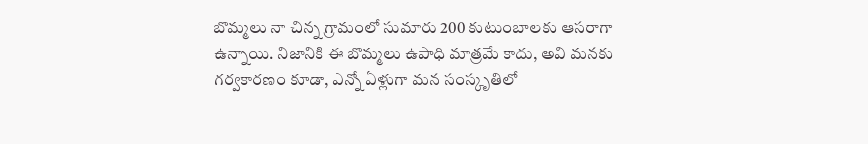బొమ్మలు నా చిన్న గ్రామంలో సుమారు 200 కుటుంబాలకు ఆసరాగా ఉన్నాయి. నిజానికి ఈ బొమ్మలు ఉపాధి మాత్రమే కాదు, అవి మనకు గర్వకారణం కూడా, ఎన్నో ఏళ్లుగా మన సంస్కృతిలో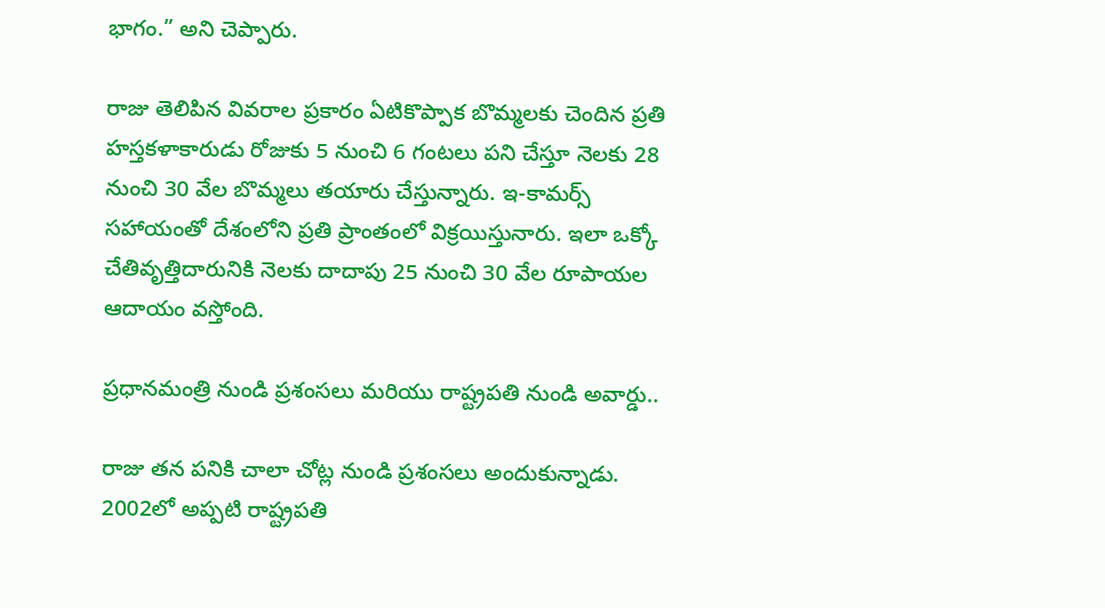భాగం.” అని చెప్పారు.

రాజు తెలిపిన వివరాల ప్రకారం ఏటికొప్పాక బొమ్మలకు చెందిన ప్రతి హస్తకళాకారుడు రోజుకు 5 నుంచి 6 గంటలు పని చేస్తూ నెలకు 28 నుంచి 30 వేల బొమ్మలు తయారు చేస్తున్నారు. ఇ-కామర్స్ సహాయంతో దేశంలోని ప్రతి ప్రాంతంలో విక్రయిస్తునారు. ఇలా ఒక్కో చేతివృత్తిదారునికి నెలకు దాదాపు 25 నుంచి 30 వేల రూపాయల ఆదాయం వస్తోంది.

ప్రధానమంత్రి నుండి ప్రశంసలు మరియు రాష్ట్రపతి నుండి అవార్డు..

రాజు తన పనికి చాలా చోట్ల నుండి ప్రశంసలు అందుకున్నాడు. 2002లో అప్పటి రాష్ట్రపతి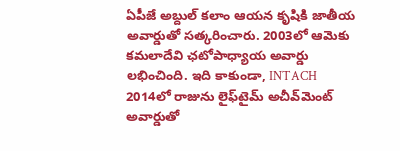ఏపీజే అబ్దుల్ కలాం ఆయన కృషికి జాతీయ అవార్డుతో సత్కరించారు. 2003లో ఆమెకు కమలాదేవి ఛటోపాధ్యాయ అవార్డు లభించింది. ఇది కాకుండా, INTACH 2014లో రాజును లైఫ్‌టైమ్ అచీవ్‌మెంట్ అవార్డుతో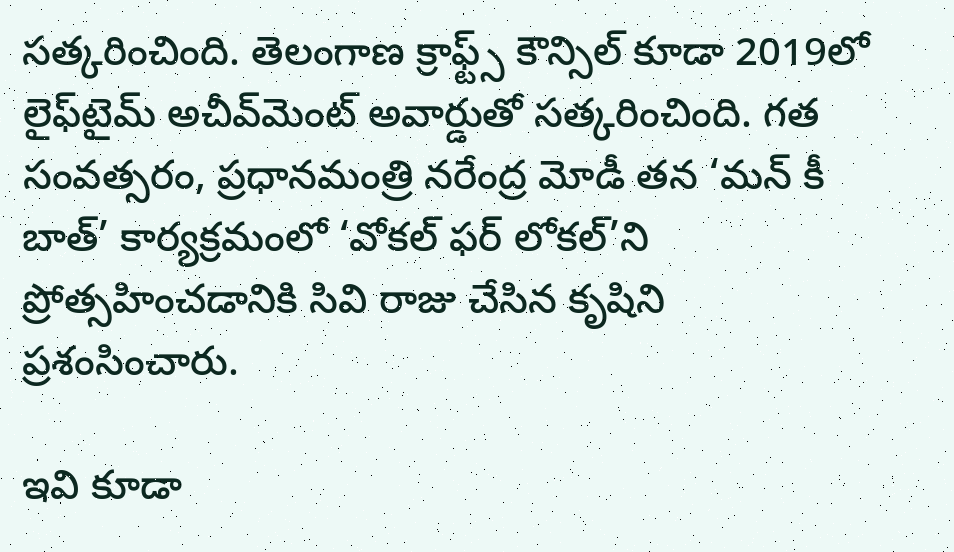సత్కరించింది. తెలంగాణ క్రాఫ్ట్స్ కౌన్సిల్ కూడా 2019లో లైఫ్‌టైమ్ అచీవ్‌మెంట్ అవార్డుతో సత్కరించింది. గత సంవత్సరం, ప్రధానమంత్రి నరేంద్ర మోడీ తన ‘మన్ కీ బాత్’ కార్యక్రమంలో ‘వోకల్ ఫర్ లోకల్’ని ప్రోత్సహించడానికి సివి రాజు చేసిన కృషిని ప్రశంసించారు.

ఇవి కూడా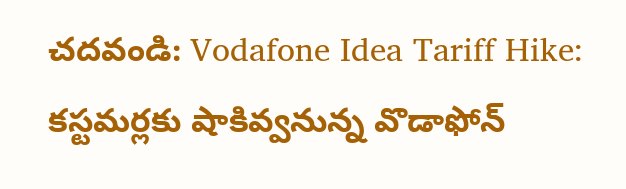చదవండి: Vodafone Idea Tariff Hike: కస్టమర్లకు షాకివ్వనున్న వొడాఫోన్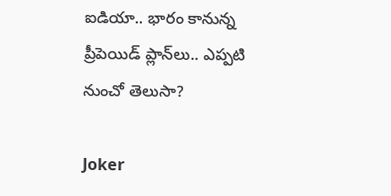ఐడియా.. భారం కానున్న ప్రీపెయిడ్ ప్లాన్‌లు.. ఎప్పటి నుంచో తెలుసా?

Joker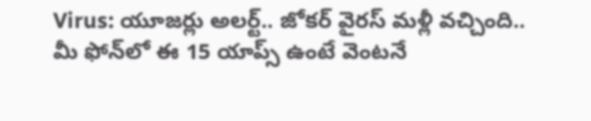Virus: యూజర్లు అలర్ట్.. జోకర్‌ వైరస్‌ మళ్లీ వచ్చింది.. మీ ఫోన్‌లో ఈ 15 యాప్స్‌ ఉంటే వెంటనే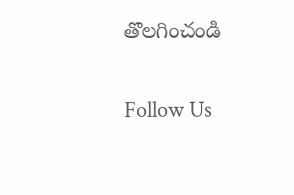తొలగించండి

Follow Us